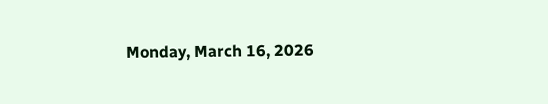Monday, March 16, 2026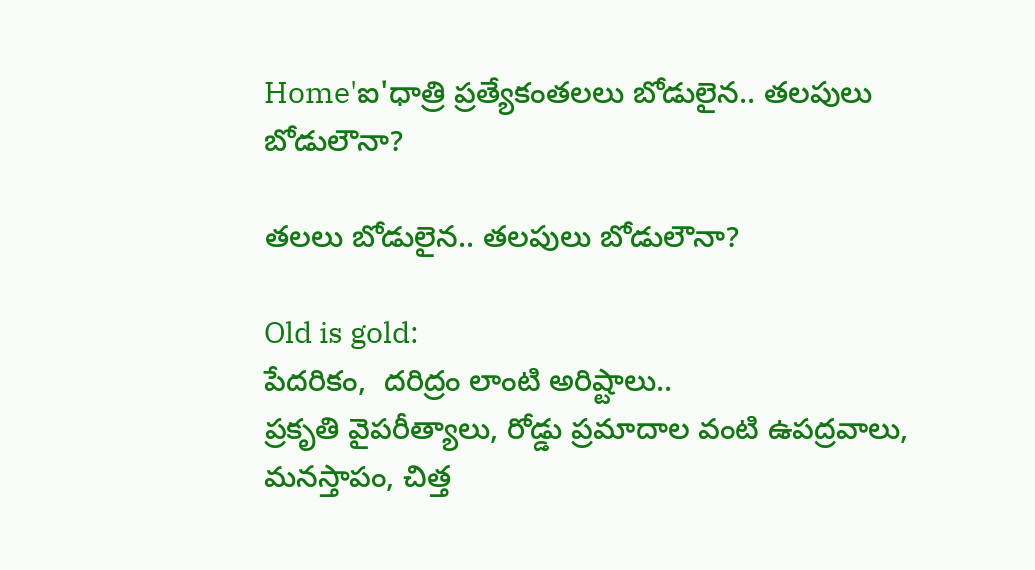Home'ఐ'ధాత్రి ప్రత్యేకంతలలు బోడులైన.. తలపులు బోడులౌనా?

తలలు బోడులైన.. తలపులు బోడులౌనా?

Old is gold:
పేదరికం,  దరిద్రం లాంటి అరిష్టాలు..
ప్రకృతి వైపరీత్యాలు, రోడ్డు ప్రమాదాల వంటి ఉపద్రవాలు,
మనస్తాపం, చిత్త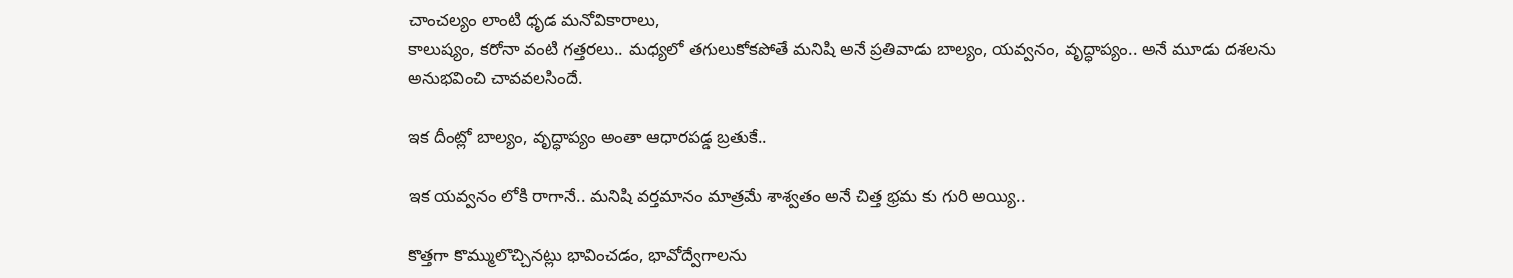చాంచల్యం లాంటి ధృడ మనోవికారాలు,
కాలుష్యం, కరోనా వంటి గత్తరలు.. మధ్యలో తగులుకోకపోతే మనిషి అనే ప్రతివాడు బాల్యం, యవ్వనం, వృద్ధాప్యం.. అనే మూడు దశలను అనుభవించి చావవలసిందే.

ఇక దీంట్లో బాల్యం, వృద్ధాప్యం అంతా ఆధారపడ్డ బ్రతుకే..

ఇక యవ్వనం లోకి రాగానే.. మనిషి వర్తమానం మాత్రమే శాశ్వతం అనే చిత్త భ్రమ కు గురి అయ్యి..

కొత్తగా కొమ్ములొచ్చినట్లు భావించడం, భావోద్వేగాలను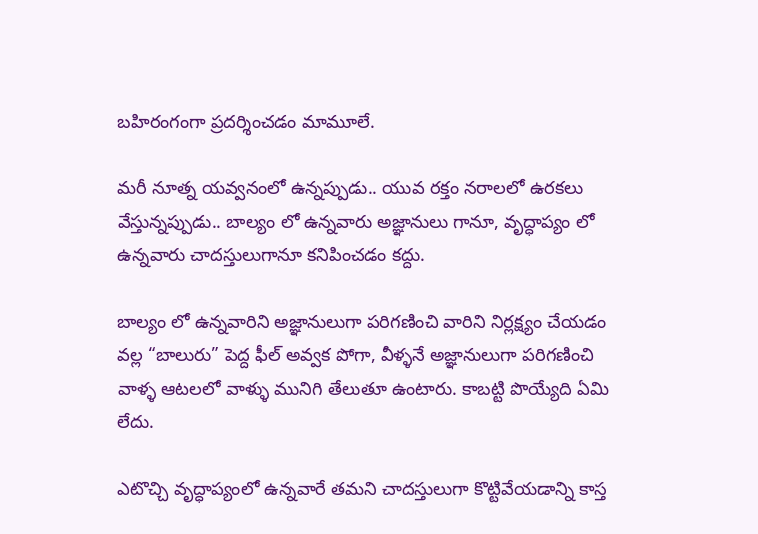బహిరంగంగా ప్రదర్శించడం మామూలే.

మరీ నూత్న యవ్వనంలో ఉన్నప్పుడు.. యువ రక్తం నరాలలో ఉరకలు వేస్తున్నప్పుడు.. బాల్యం లో ఉన్నవారు అజ్ఞానులు గానూ, వృద్ధాప్యం లో ఉన్నవారు చాదస్తులుగానూ కనిపించడం కద్దు.

బాల్యం లో ఉన్నవారిని అజ్ఞానులుగా పరిగణించి వారిని నిర్లక్ష్యం చేయడం వల్ల “బాలురు” పెద్ద ఫీల్ అవ్వక పోగా, వీళ్ళనే అజ్ఞానులుగా పరిగణించి వాళ్ళ ఆటలలో వాళ్ళు మునిగి తేలుతూ ఉంటారు. కాబట్టి పొయ్యేది ఏమి లేదు.

ఎటొచ్చి వృద్ధాప్యంలో ఉన్నవారే తమని చాదస్తులుగా కొట్టివేయడాన్ని కాస్త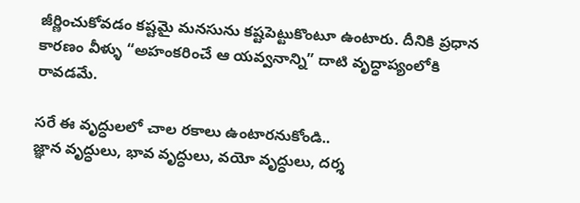జీర్ణించుకోవడం కష్టమై మనసును కష్టపెట్టుకొంటూ ఉంటారు. దీనికి ప్రధాన కారణం వీళ్ళు “అహంకరించే ఆ యవ్వనాన్ని” దాటి వృద్ధాప్యంలోకి రావడమే.

సరే ఈ వృద్ధులలో చాల రకాలు ఉంటారనుకోండి..
జ్ఞాన వృద్ధులు, భావ వృద్ధులు, వయో వృద్ధులు, దర్శ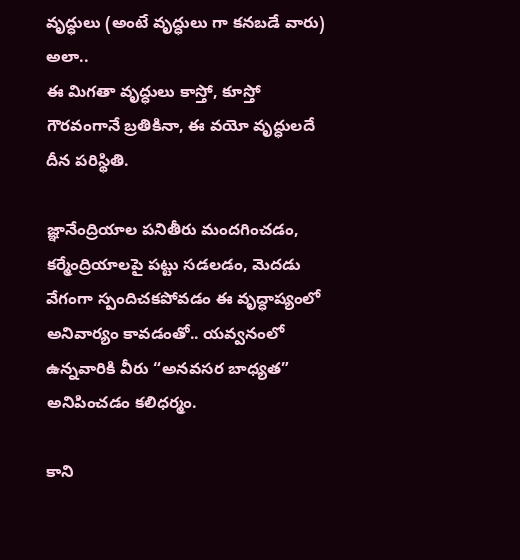వృద్ధులు (అంటే వృద్ధులు గా కనబడే వారు) అలా..
ఈ మిగతా వృద్ధులు కాస్తో, కూస్తో గౌరవంగానే బ్రతికినా, ఈ వయో వృద్ధులదే దీన పరిస్థితి.

జ్ఞానేంద్రియాల పనితీరు మందగించడం, కర్మేంద్రియాలపై పట్టు సడలడం, మెదడు వేగంగా స్పందిచకపోవడం ఈ వృద్ధాప్యంలో అనివార్యం కావడంతో.. యవ్వనంలో ఉన్నవారికి వీరు “అనవసర బాధ్యత” అనిపించడం కలిధర్మం.

కాని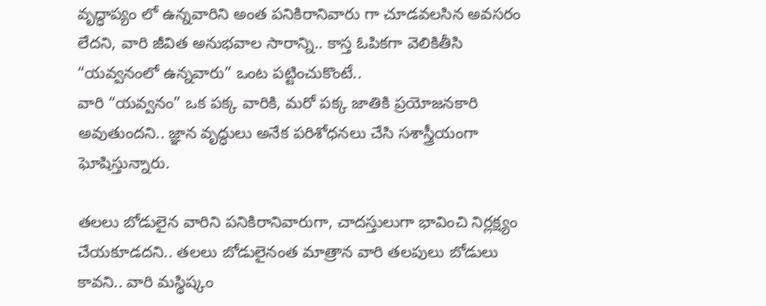వృద్ధాప్యం లో ఉన్నవారిని అంత పనికిరానివారు గా చూడవలసిన అవసరం లేదని, వారి జీవిత అనుభవాల సారాన్ని.. కాస్త ఓపికగా వెలికితీసి “యవ్వనంలో ఉన్నవారు” ఒంట పట్టించుకొంటే..
వారి “యవ్వనం” ఒక పక్క వారికి, మరో పక్క జాతికి ప్రయోజనకారి అవుతుందని.. జ్ఞాన వృద్ధులు అనేక పరిశోధనలు చేసి సశాస్త్రీయంగా ఘోషిస్తున్నారు.

తలలు బోడులైన వారిని పనికిరానివారుగా, చాదస్తులుగా భావించి నిర్లక్ష్యం చేయకూడదని.. తలలు బోడులైనంత మాత్రాన వారి తలపులు బోడులు కావని.. వారి మస్థిష్కం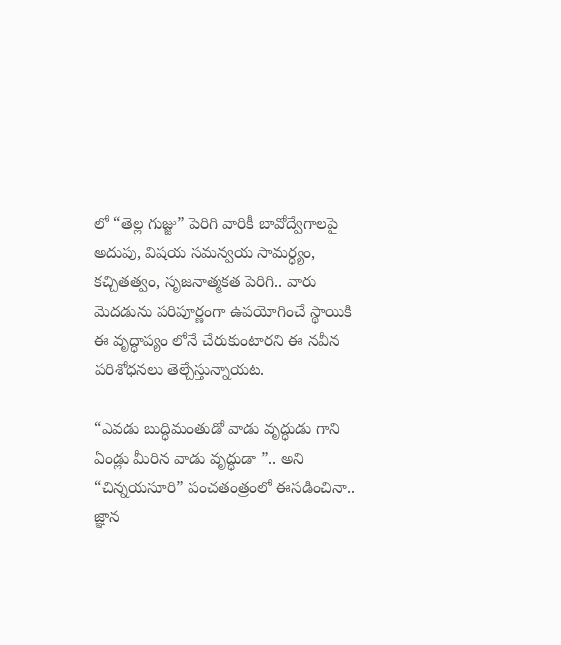లో “తెల్ల గుజ్జు” పెరిగి వారికీ బావోద్వేగాలపై అదుపు, విషయ సమన్వయ సామర్ధ్యం,  కచ్చితత్వం, సృజనాత్మకత పెరిగి.. వారు మెదడును పరిపూర్ణంగా ఉపయోగించే స్థాయికి ఈ వృద్ధాప్యం లోనే చేరుకుంటారని ఈ నవీన పరిశోధనలు తెల్చేస్తున్నాయట.

“ఎవడు బుద్ధిమంతుడో వాడు వృద్ధుడు గాని ఏండ్లు మీరిన వాడు వృద్ధుడా ”.. అని “చిన్నయసూరి” పంచతంత్రంలో ఈసడించినా..
జ్ఞాన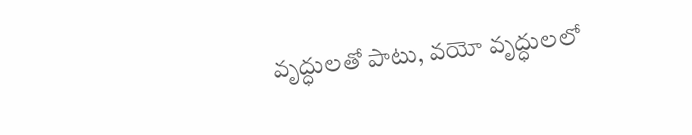వృద్ధులతో పాటు, వయో వృద్ధులలో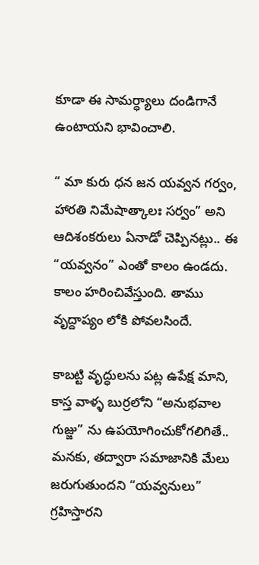కూడా ఈ సామర్ధ్యాలు దండిగానే ఉంటాయని భావించాలి.

“ మా కురు ధన జన యవ్వన గర్వం, హారతి నిమేషాత్కాలః సర్వం” అని ఆదిశంకరులు ఏనాడో చెప్పినట్లు.. ఈ “యవ్వనం” ఎంతో కాలం ఉండదు. కాలం హరించివేస్తుంది. తాము వృద్దాప్యం లోకి పోవలసిందే.

కాబట్టి వృద్ధులను పట్ల ఉపేక్ష మాని, కాస్త వాళ్ళ బుర్రలోని “అనుభవాల గుజ్జు” ను ఉపయోగించుకోగలిగితే.. మనకు, తద్వారా సమాజానికి మేలు జరుగుతుందని “యవ్వనులు” గ్రహిస్తారని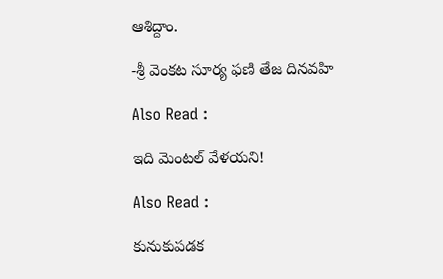ఆశిద్దాం.

-శ్రీ వెంకట సూర్య ఫణి తేజ దినవహి

Also Read :

ఇది మెంటల్ వేళయని!

Also Read :

కునుకుపడక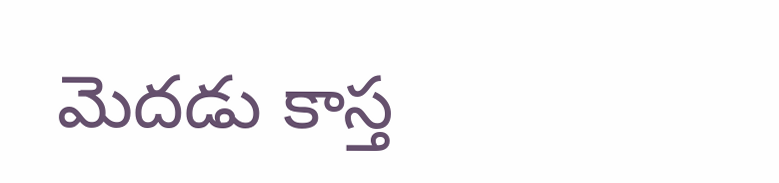మెదడు కాస్త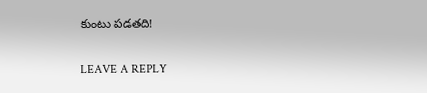కుంటు పడతది!

LEAVE A REPLY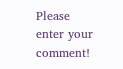Please enter your comment!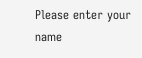Please enter your name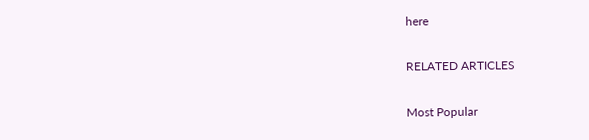here

RELATED ARTICLES

Most Popular